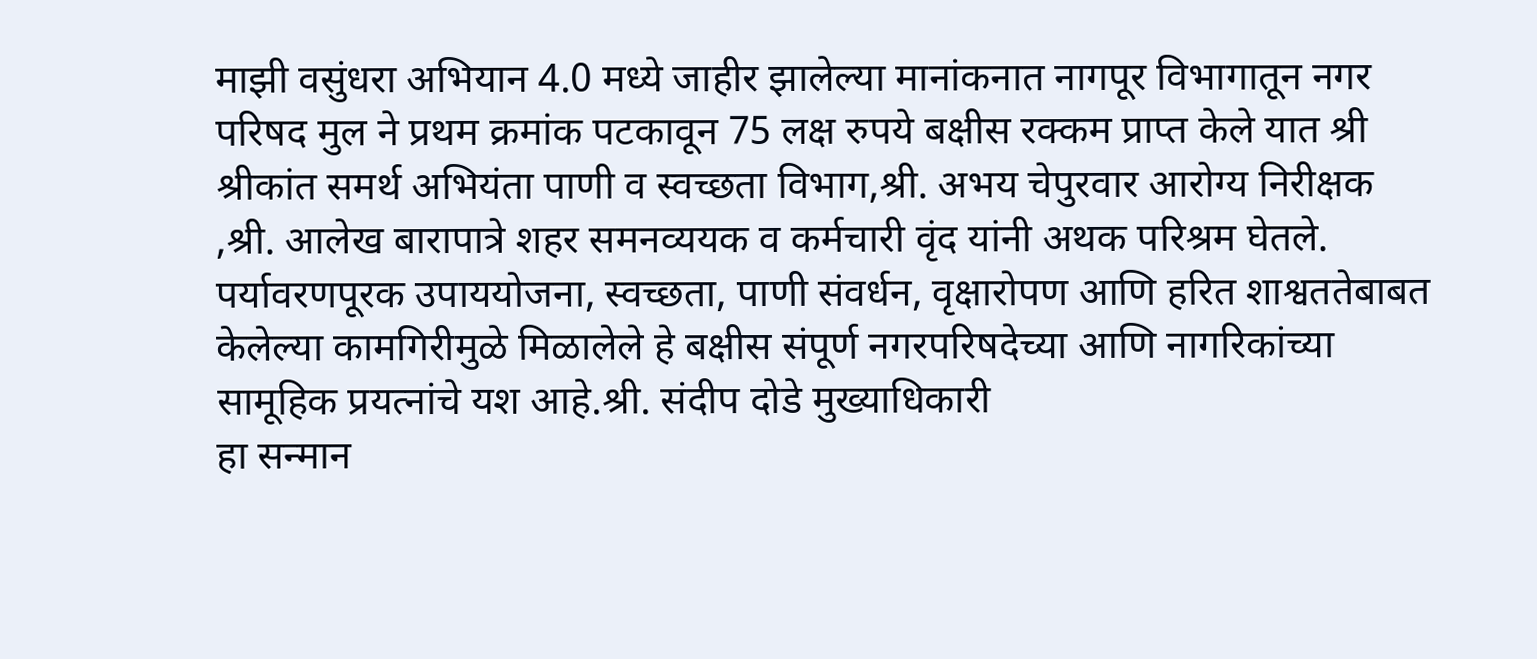माझी वसुंधरा अभियान 4.0 मध्ये जाहीर झालेल्या मानांकनात नागपूर विभागातून नगर परिषद मुल ने प्रथम क्रमांक पटकावून 75 लक्ष रुपये बक्षीस रक्कम प्राप्त केले यात श्री श्रीकांत समर्थ अभियंता पाणी व स्वच्छता विभाग,श्री. अभय चेपुरवार आरोग्य निरीक्षक ,श्री. आलेख बारापात्रे शहर समनव्ययक व कर्मचारी वृंद यांनी अथक परिश्रम घेतले.
पर्यावरणपूरक उपाययोजना, स्वच्छता, पाणी संवर्धन, वृक्षारोपण आणि हरित शाश्वततेबाबत केलेल्या कामगिरीमुळे मिळालेले हे बक्षीस संपूर्ण नगरपरिषदेच्या आणि नागरिकांच्या सामूहिक प्रयत्नांचे यश आहे.श्री. संदीप दोडे मुख्याधिकारी
हा सन्मान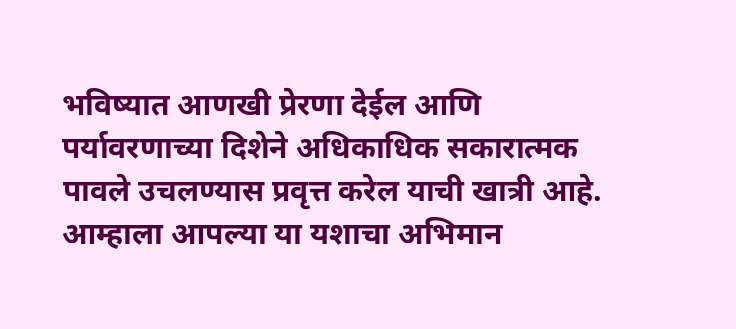भविष्यात आणखी प्रेरणा देईल आणि पर्यावरणाच्या दिशेने अधिकाधिक सकारात्मक पावले उचलण्यास प्रवृत्त करेल याची खात्री आहे.
आम्हाला आपल्या या यशाचा अभिमान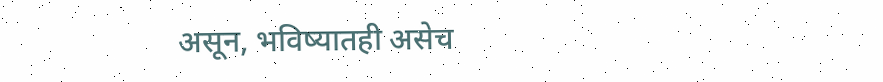असून, भविष्यातही असेच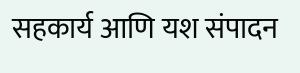सहकार्य आणि यश संपादन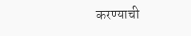करण्याची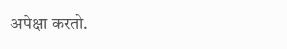अपेक्षा करतो.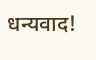धन्यवाद!